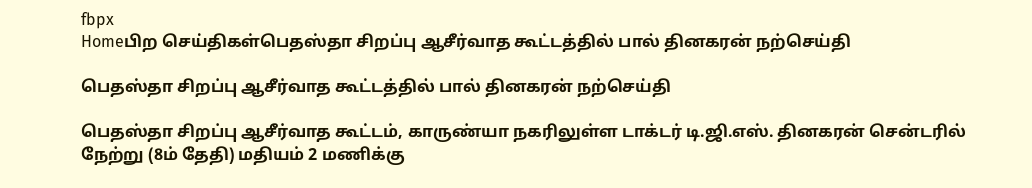fbpx
Homeபிற செய்திகள்பெதஸ்தா சிறப்பு ஆசீர்வாத கூட்டத்தில் பால் தினகரன் நற்செய்தி

பெதஸ்தா சிறப்பு ஆசீர்வாத கூட்டத்தில் பால் தினகரன் நற்செய்தி

பெதஸ்தா சிறப்பு ஆசீர்வாத கூட்டம், காருண்யா நகரிலுள்ள டாக்டர் டி.ஜி.எஸ். தினகரன் சென்டரில் நேற்று (8ம் தேதி) மதியம் 2 மணிக்கு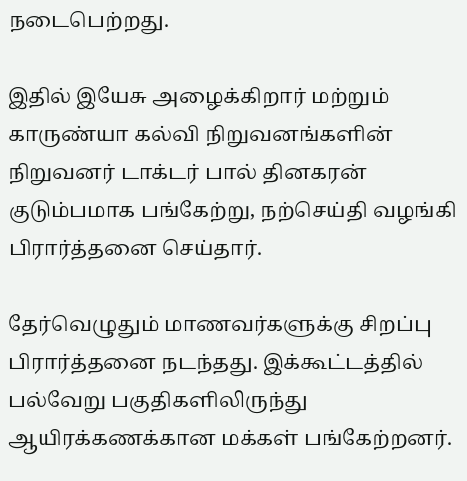நடைபெற்றது.

இதில் இயேசு அழைக்கிறார் மற்றும் காருண்யா கல்வி நிறுவனங்களின் நிறுவனர் டாக்டர் பால் தினகரன் குடும்பமாக பங்கேற்று, நற்செய்தி வழங்கி பிரார்த்தனை செய்தார்.

தேர்வெழுதும் மாணவர்களுக்கு சிறப்பு பிரார்த்தனை நடந்தது. இக்கூட்டத்தில் பல்வேறு பகுதிகளிலிருந்து ஆயிரக்கணக்கான மக்கள் பங்கேற்றனர்.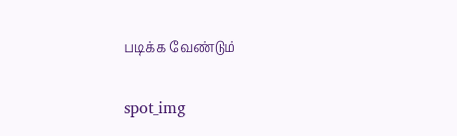படிக்க வேண்டும்

spot_img